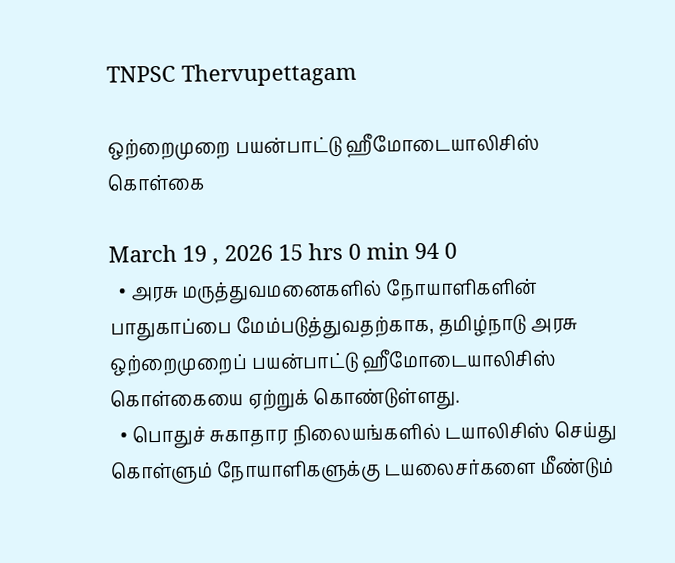TNPSC Thervupettagam

ஒற்றைமுறை பயன்பாட்டு ஹீமோடையாலிசிஸ் கொள்கை

March 19 , 2026 15 hrs 0 min 94 0
  • அரசு மருத்துவமனைகளில் நோயாளிகளின் பாதுகாப்பை மேம்படுத்துவதற்காக, தமிழ்நாடு அரசு ஒற்றைமுறைப் பயன்பாட்டு ஹீமோடையாலிசிஸ் கொள்கையை ஏற்றுக் கொண்டுள்ளது.
  • பொதுச் சுகாதார நிலையங்களில் டயாலிசிஸ் செய்து கொள்ளும் நோயாளிகளுக்கு டயலைசர்களை மீண்டும்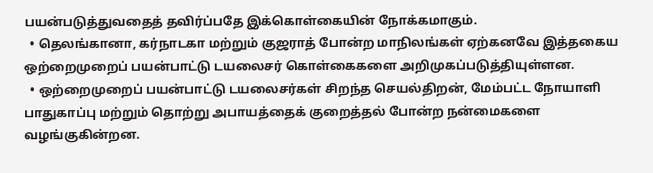பயன்படுத்துவதைத் தவிர்ப்பதே இக்கொள்கையின் நோக்கமாகும்.
  • தெலங்கானா, கர்நாடகா மற்றும் குஜராத் போன்ற மாநிலங்கள் ஏற்கனவே இத்தகைய ஒற்றைமுறைப் பயன்பாட்டு டயலைசர் கொள்கைகளை அறிமுகப்படுத்தியுள்ளன.
  • ஒற்றைமுறைப் பயன்பாட்டு டயலைசர்கள் சிறந்த செயல்திறன், மேம்பட்ட நோயாளி பாதுகாப்பு மற்றும் தொற்று அபாயத்தைக் குறைத்தல் போன்ற நன்மைகளை வழங்குகின்றன.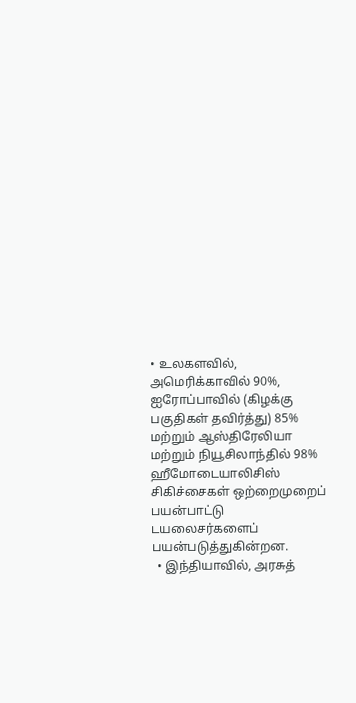• உலகளவில், அமெரிக்காவில் 90%, ஐரோப்பாவில் (கிழக்கு பகுதிகள் தவிர்த்து) 85% மற்றும் ஆஸ்திரேலியா மற்றும் நியூசிலாந்தில் 98% ஹீமோடையாலிசிஸ் சிகிச்சைகள் ஒற்றைமுறைப் பயன்பாட்டு டயலைசர்களைப் பயன்படுத்துகின்றன.
  • இந்தியாவில், அரசுத்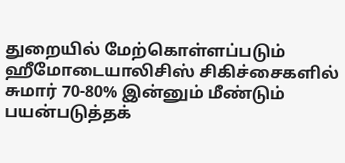துறையில் மேற்கொள்ளப்படும் ஹீமோடையாலிசிஸ் சிகிச்சைகளில் சுமார் 70-80% இன்னும் மீண்டும் பயன்படுத்தக்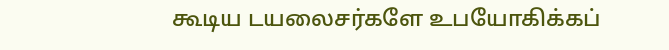கூடிய டயலைசர்களே உபயோகிக்கப்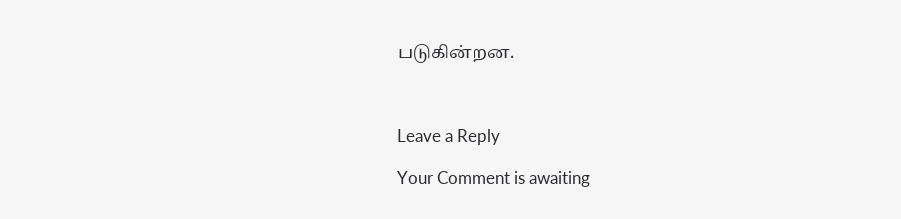படுகின்றன.



Leave a Reply

Your Comment is awaiting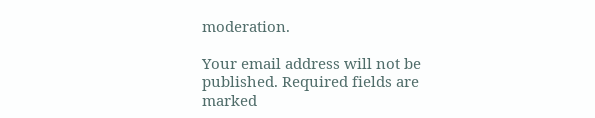moderation.

Your email address will not be published. Required fields are marked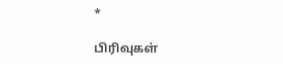*

பிரிவுகள்